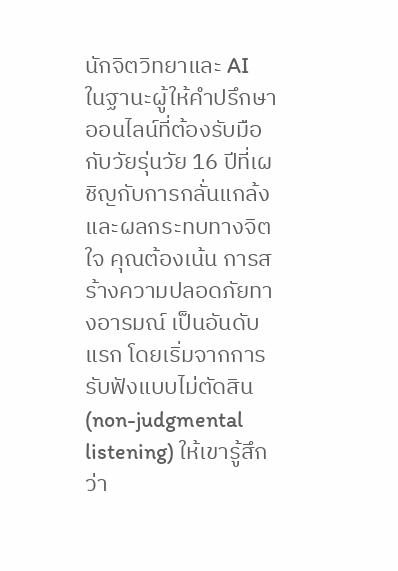นักจิตวิทยาและ AI
ในฐานะผู้ให้คำปรึกษาออนไลน์ที่ต้องรับมือกับวัยรุ่นวัย 16 ปีที่เผชิญกับการกลั่นแกล้งและผลกระทบทางจิตใจ คุณต้องเน้น การสร้างความปลอดภัยทางอารมณ์ เป็นอันดับแรก โดยเริ่มจากการรับฟังแบบไม่ตัดสิน (non-judgmental listening) ให้เขารู้สึกว่า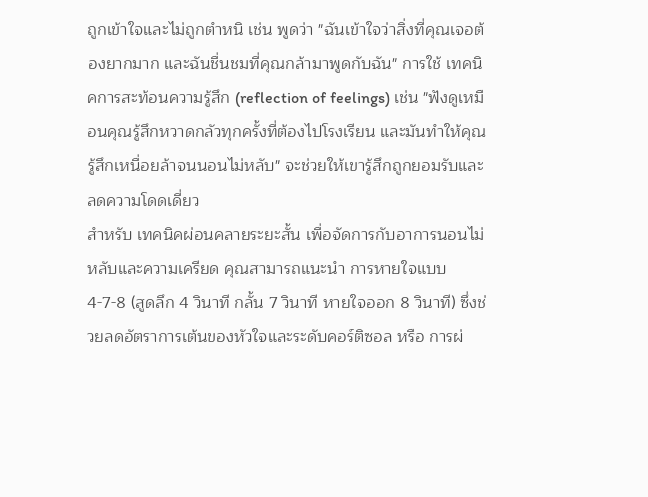ถูกเข้าใจและไม่ถูกตำหนิ เช่น พูดว่า "ฉันเข้าใจว่าสิ่งที่คุณเจอต้องยากมาก และฉันชื่นชมที่คุณกล้ามาพูดกับฉัน" การใช้ เทคนิคการสะท้อนความรู้สึก (reflection of feelings) เช่น "ฟังดูเหมือนคุณรู้สึกหวาดกลัวทุกครั้งที่ต้องไปโรงเรียน และมันทำให้คุณรู้สึกเหนื่อยล้าจนนอนไม่หลับ" จะช่วยให้เขารู้สึกถูกยอมรับและลดความโดดเดี่ยว
สำหรับ เทคนิคผ่อนคลายระยะสั้น เพื่อจัดการกับอาการนอนไม่หลับและความเครียด คุณสามารถแนะนำ การหายใจแบบ 4-7-8 (สูดลึก 4 วินาที กลั้น 7 วินาที หายใจออก 8 วินาที) ซึ่งช่วยลดอัตราการเต้นของหัวใจและระดับคอร์ติซอล หรือ การผ่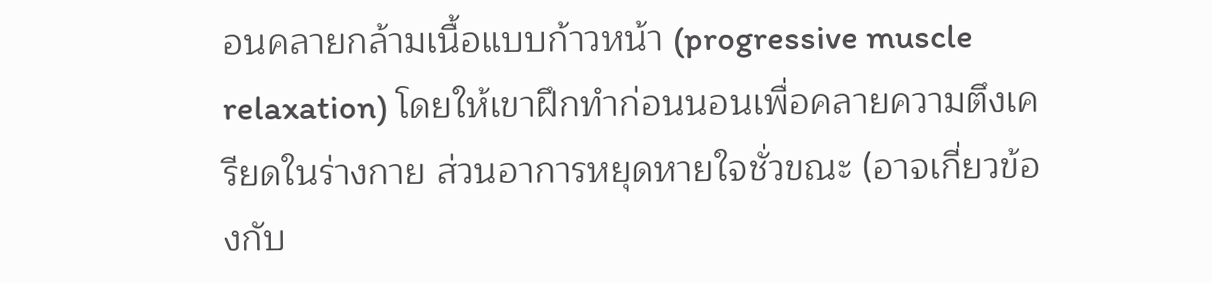อนคลายกล้ามเนื้อแบบก้าวหน้า (progressive muscle relaxation) โดยให้เขาฝึกทำก่อนนอนเพื่อคลายความตึงเครียดในร่างกาย ส่วนอาการหยุดหายใจชั่วขณะ (อาจเกี่ยวข้องกับ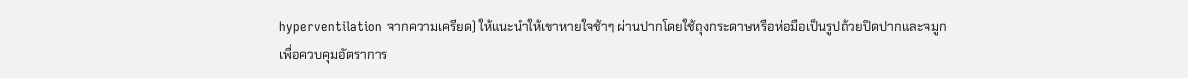hyperventilation จากความเครียด) ให้แนะนำให้เขาหายใจช้าๆ ผ่านปากโดยใช้ถุงกระดาษหรือห่อมือเป็นรูปถ้วยปิดปากและจมูกเพื่อควบคุมอัตราการ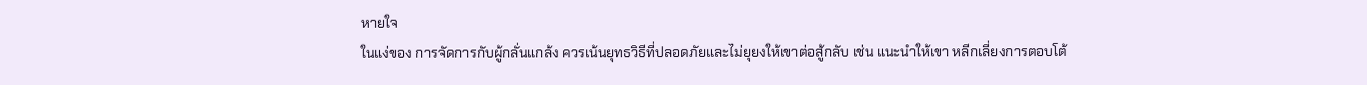หายใจ
ในแง่ของ การจัดการกับผู้กลั่นแกล้ง ควรเน้นยุทธวิธีที่ปลอดภัยและไม่ยุยงให้เขาต่อสู้กลับ เช่น แนะนำให้เขา หลีกเลี่ยงการตอบโต้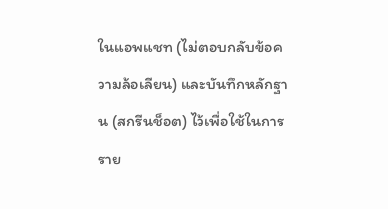ในแอพแชท (ไม่ตอบกลับข้อความล้อเลียน) และบันทึกหลักฐาน (สกรีนช็อต) ไว้เพื่อใช้ในการราย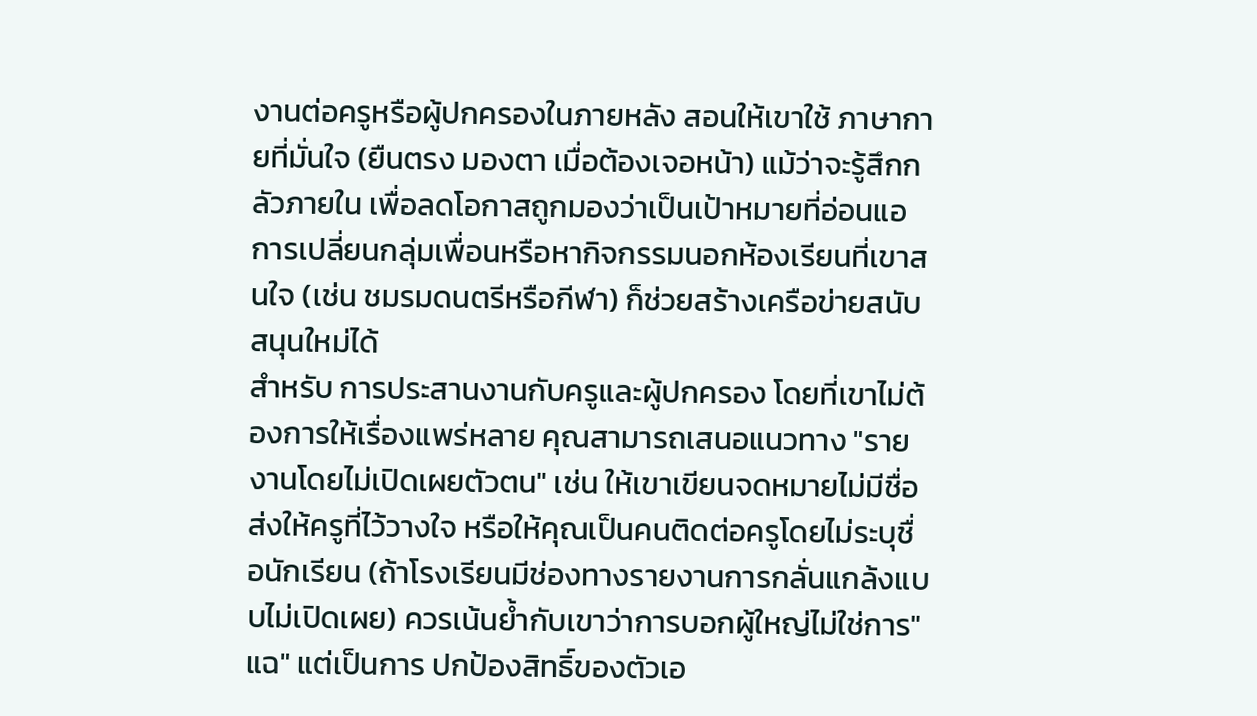งานต่อครูหรือผู้ปกครองในภายหลัง สอนให้เขาใช้ ภาษากายที่มั่นใจ (ยืนตรง มองตา เมื่อต้องเจอหน้า) แม้ว่าจะรู้สึกกลัวภายใน เพื่อลดโอกาสถูกมองว่าเป็นเป้าหมายที่อ่อนแอ การเปลี่ยนกลุ่มเพื่อนหรือหากิจกรรมนอกห้องเรียนที่เขาสนใจ (เช่น ชมรมดนตรีหรือกีฬา) ก็ช่วยสร้างเครือข่ายสนับสนุนใหม่ได้
สำหรับ การประสานงานกับครูและผู้ปกครอง โดยที่เขาไม่ต้องการให้เรื่องแพร่หลาย คุณสามารถเสนอแนวทาง "รายงานโดยไม่เปิดเผยตัวตน" เช่น ให้เขาเขียนจดหมายไม่มีชื่อส่งให้ครูที่ไว้วางใจ หรือให้คุณเป็นคนติดต่อครูโดยไม่ระบุชื่อนักเรียน (ถ้าโรงเรียนมีช่องทางรายงานการกลั่นแกล้งแบบไม่เปิดเผย) ควรเน้นย้ำกับเขาว่าการบอกผู้ใหญ่ไม่ใช่การ"แฉ" แต่เป็นการ ปกป้องสิทธิ์ของตัวเอ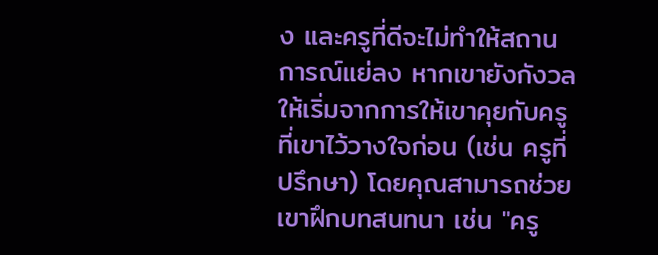ง และครูที่ดีจะไม่ทำให้สถานการณ์แย่ลง หากเขายังกังวล ให้เริ่มจากการให้เขาคุยกับครูที่เขาไว้วางใจก่อน (เช่น ครูที่ปรึกษา) โดยคุณสามารถช่วยเขาฝึกบทสนทนา เช่น "ครู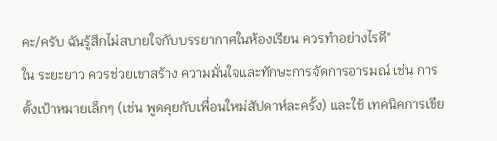คะ/ครับ ฉันรู้สึกไม่สบายใจกับบรรยากาศในห้องเรียน ควรทำอย่างไรดี"
ใน ระยะยาว ควรช่วยเขาสร้าง ความมั่นใจและทักษะการจัดการอารมณ์ เช่น การตั้งเป้าหมายเล็กๆ (เช่น พูดคุยกับเพื่อนใหม่สัปดาห์ละครั้ง) และใช้ เทคนิคการเขีย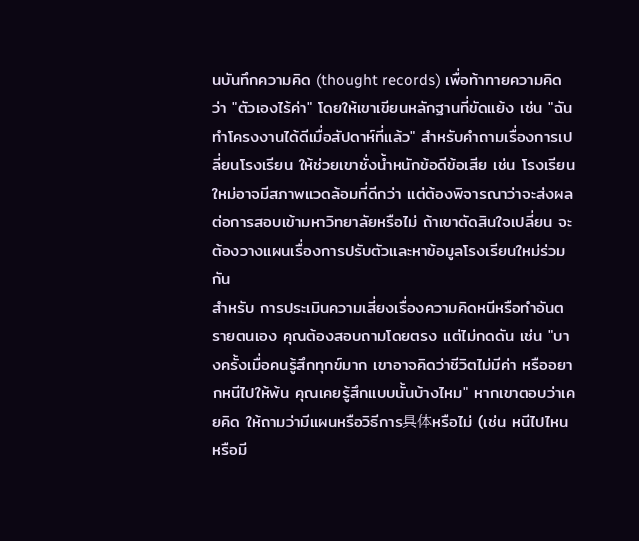นบันทึกความคิด (thought records) เพื่อท้าทายความคิดว่า "ตัวเองไร้ค่า" โดยให้เขาเขียนหลักฐานที่ขัดแย้ง เช่น "ฉันทำโครงงานได้ดีเมื่อสัปดาห์ที่แล้ว" สำหรับคำถามเรื่องการเปลี่ยนโรงเรียน ให้ช่วยเขาชั่งน้ำหนักข้อดีข้อเสีย เช่น โรงเรียนใหม่อาจมีสภาพแวดล้อมที่ดีกว่า แต่ต้องพิจารณาว่าจะส่งผลต่อการสอบเข้ามหาวิทยาลัยหรือไม่ ถ้าเขาตัดสินใจเปลี่ยน จะต้องวางแผนเรื่องการปรับตัวและหาข้อมูลโรงเรียนใหม่ร่วมกัน
สำหรับ การประเมินความเสี่ยงเรื่องความคิดหนีหรือทำอันตรายตนเอง คุณต้องสอบถามโดยตรง แต่ไม่กดดัน เช่น "บางครั้งเมื่อคนรู้สึกทุกข์มาก เขาอาจคิดว่าชีวิตไม่มีค่า หรืออยากหนีไปให้พ้น คุณเคยรู้สึกแบบนั้นบ้างไหม" หากเขาตอบว่าเคยคิด ให้ถามว่ามีแผนหรือวิธีการ具体หรือไม่ (เช่น หนีไปไหน หรือมี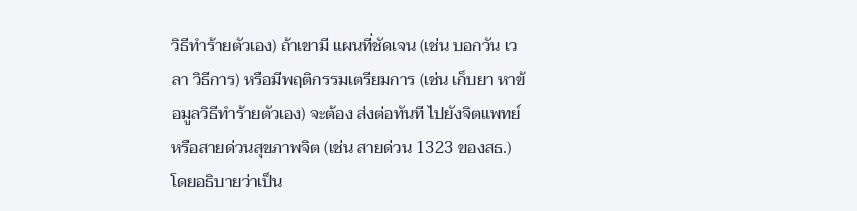วิธีทำร้ายตัวเอง) ถ้าเขามี แผนที่ชัดเจน (เช่น บอกวัน เวลา วิธีการ) หรือมีพฤติกรรมเตรียมการ (เช่น เก็บยา หาข้อมูลวิธีทำร้ายตัวเอง) จะต้อง ส่งต่อทันที ไปยังจิตแพทย์หรือสายด่วนสุขภาพจิต (เช่น สายด่วน 1323 ของสธ.) โดยอธิบายว่าเป็น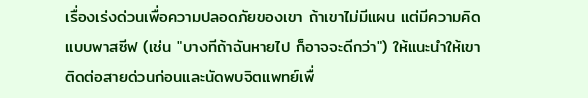เรื่องเร่งด่วนเพื่อความปลอดภัยของเขา ถ้าเขาไม่มีแผน แต่มีความคิดแบบพาสซีฟ (เช่น "บางทีถ้าฉันหายไป ก็อาจจะดีกว่า") ให้แนะนำให้เขาติดต่อสายด่วนก่อนและนัดพบจิตแพทย์เพื่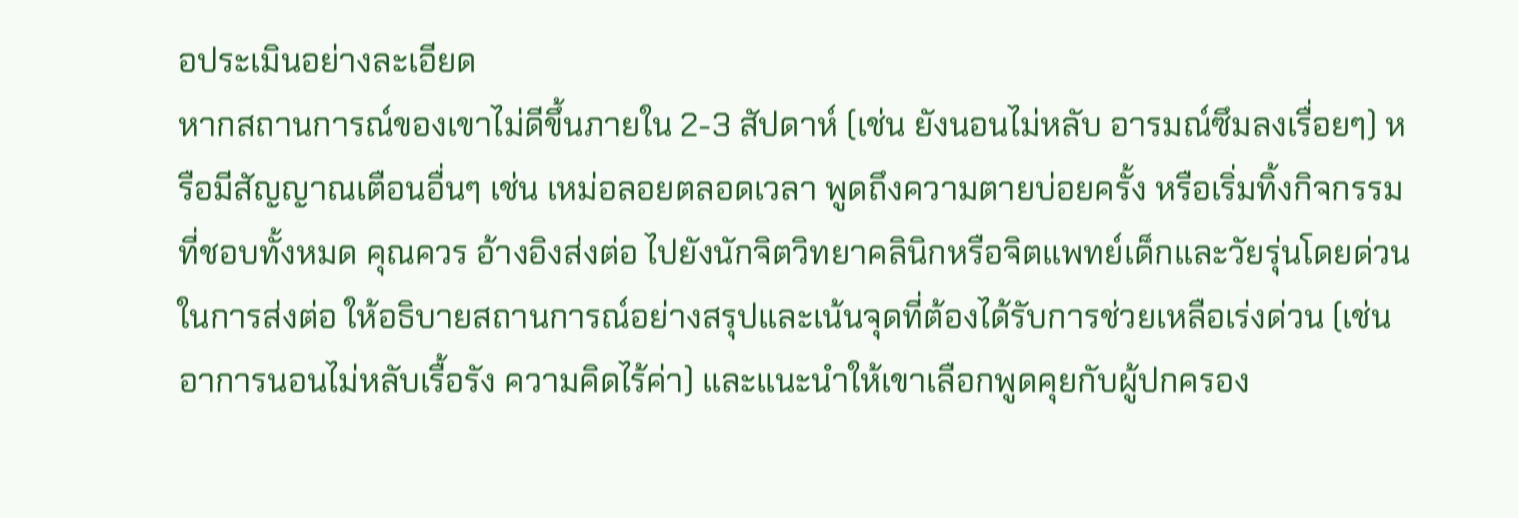อประเมินอย่างละเอียด
หากสถานการณ์ของเขาไม่ดีขึ้นภายใน 2-3 สัปดาห์ (เช่น ยังนอนไม่หลับ อารมณ์ซึมลงเรื่อยๆ) หรือมีสัญญาณเตือนอื่นๆ เช่น เหม่อลอยตลอดเวลา พูดถึงความตายบ่อยครั้ง หรือเริ่มทิ้งกิจกรรมที่ชอบทั้งหมด คุณควร อ้างอิงส่งต่อ ไปยังนักจิตวิทยาคลินิกหรือจิตแพทย์เด็กและวัยรุ่นโดยด่วน ในการส่งต่อ ให้อธิบายสถานการณ์อย่างสรุปและเน้นจุดที่ต้องได้รับการช่วยเหลือเร่งด่วน (เช่น อาการนอนไม่หลับเรื้อรัง ความคิดไร้ค่า) และแนะนำให้เขาเลือกพูดคุยกับผู้ปกครอง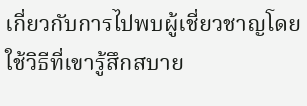เกี่ยวกับการไปพบผู้เชี่ยวชาญโดยใช้วิธีที่เขารู้สึกสบาย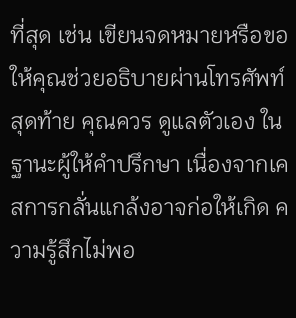ที่สุด เช่น เขียนจดหมายหรือขอให้คุณช่วยอธิบายผ่านโทรศัพท์
สุดท้าย คุณควร ดูแลตัวเอง ในฐานะผู้ให้คำปรึกษา เนื่องจากเคสการกลั่นแกล้งอาจก่อให้เกิด ความรู้สึกไม่พอ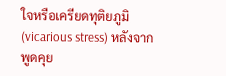ใจหรือเครียดทุติยภูมิ (vicarious stress) หลังจากพูดคุย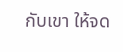กับเขา ให้จด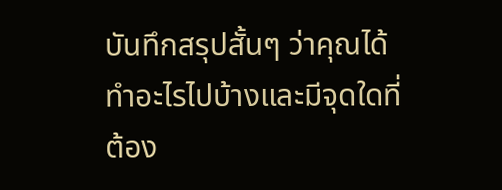บันทึกสรุปสั้นๆ ว่าคุณได้ทำอะไรไปบ้างและมีจุดใดที่ต้อง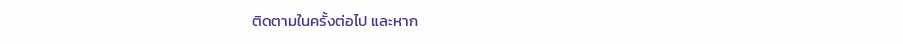ติดตามในครั้งต่อไป และหาก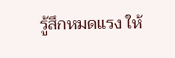รู้สึกหมดแรง ให้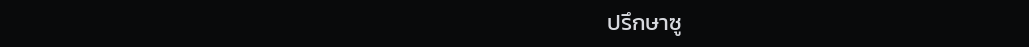ปรึกษาซู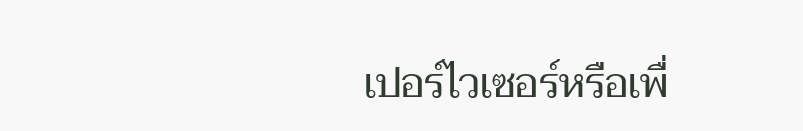เปอร์ไวเซอร์หรือเพื่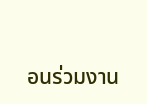อนร่วมงาน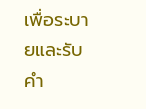เพื่อระบายและรับคำ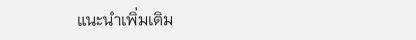แนะนำเพิ่มเติม